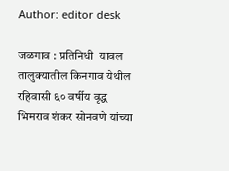Author: editor desk

जळगाव : प्रतिनिधी  यावल तालुक्यातील किनगाव येथील रहिवासी ६० वर्षीय वृद्ध भिमराव शंकर सोनवणे यांच्या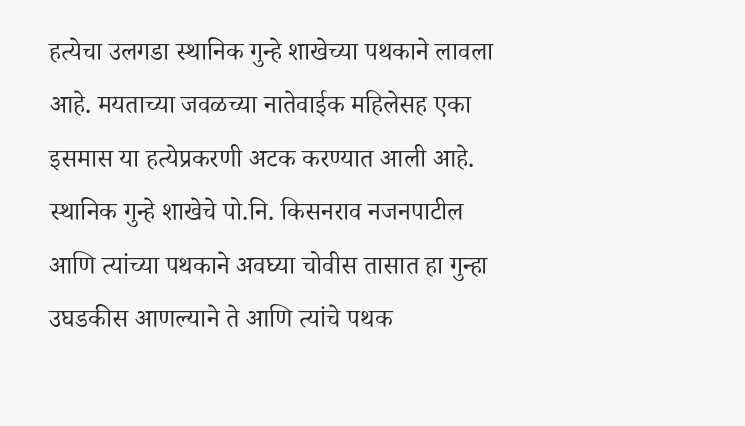हत्येचा उलगडा स्थानिक गुन्हे शाखेच्या पथकाने लावला आहे. मयताच्या जवळच्या नातेवाईक महिलेसह एका इसमास या हत्येप्रकरणी अटक करण्यात आली आहे. स्थानिक गुन्हे शाखेचे पो.नि. किसनराव नजनपाटील आणि त्यांच्या पथकाने अवघ्या चोवीस तासात हा गुन्हा उघडकीस आणल्याने ते आणि त्यांचे पथक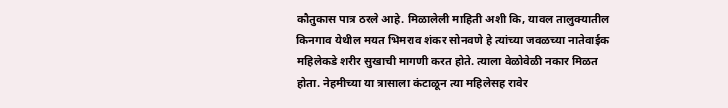कौतुकास पात्र ठरले आहे. मिळालेली माहिती अशी कि, यावल तालुक्यातील किनगाव येथील मयत भिमराव शंकर सोनवणे हे त्यांच्या जवळच्या नातेवाईक महिलेकडे शरीर सुखाची मागणी करत होते. त्याला वेळोवेळी नकार मिळत होता. नेहमीच्या या त्रासाला कंटाळून त्या महिलेसह रावेर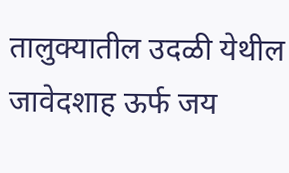तालुक्यातील उदळी येथील जावेदशाह ऊर्फ जय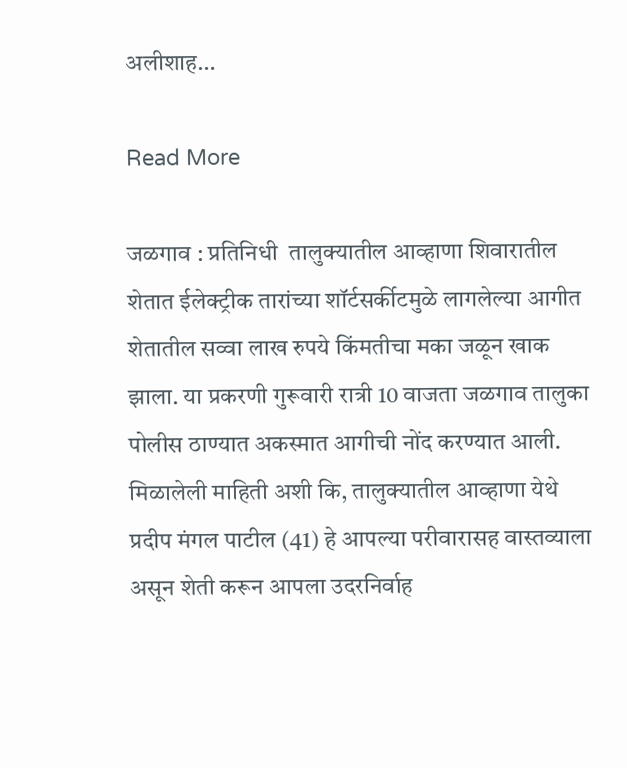अलीशाह…

Read More

जळगाव : प्रतिनिधी  तालुक्यातील आव्हाणा शिवारातील शेतात ईलेक्ट्रीक तारांच्या शॉर्टसर्कीटमुळे लागलेल्या आगीत शेतातील सव्वा लाख रुपये किंमतीचा मका जळून खाक झाला. या प्रकरणी गुरूवारी रात्री 10 वाजता जळगाव तालुका पोलीस ठाण्यात अकस्मात आगीची नोंद करण्यात आली. मिळालेली माहिती अशी कि, तालुक्यातील आव्हाणा येथे प्रदीप मंगल पाटील (41) हे आपल्या परीवारासह वास्तव्याला असून शेती करून आपला उदरनिर्वाह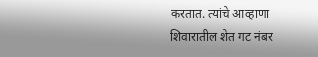करतात. त्यांचे आव्हाणा शिवारातील शेत गट नंबर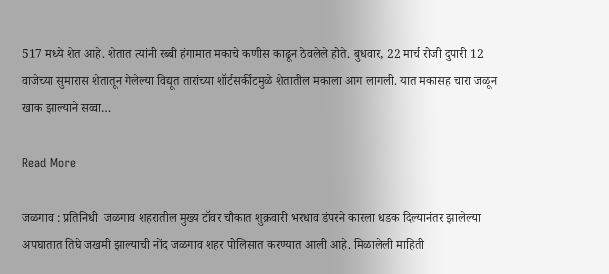517 मध्ये शेत आहे. शेतात त्यांनी रब्बी हंगामात मकाचे कणीस काढून ठेवलेले होते. बुधवार, 22 मार्च रोजी दुपारी 12 वाजेच्या सुमारास शेतातून गेलेल्या विद्यूत तारांच्या शॉर्टसर्कीटमुळे शेतातील मकाला आग लागली. यात मकासह चारा जळून खाक झाल्याने सव्वा…

Read More

जळगाव : प्रतिनिधी  जळगाव शहरातील मुख्य टॉवर चौकात शुक्रवारी भरधाव डंपरने कारला धडक दिल्यानंतर झालेल्या अपघातात तिघे जखमी झाल्याची नोंद जळगाव शहर पोलिसात करण्यात आली आहे. मिळालेली माहिती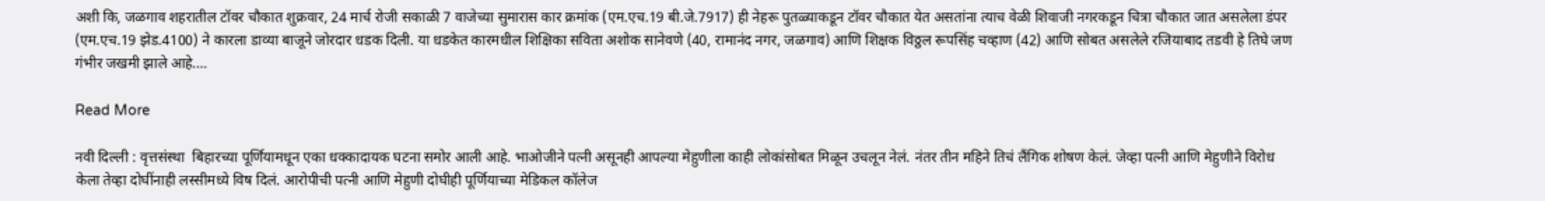अशी कि, जळगाव शहरातील टॉवर चौकात शुक्रवार, 24 मार्च रोजी सकाळी 7 वाजेच्या सुमारास कार क्रमांक (एम.एच.19 बी.जे.7917) ही नेहरू पुतळ्याकडून टॉवर चौकात येत असतांना त्याच वेळी शिवाजी नगरकडून चित्रा चौकात जात असलेला डंपर (एम.एच.19 झेड.4100) ने कारला डाव्या बाजूने जोरदार धडक दिली. या धडकेत कारमधील शिक्षिका सविता अशोक सानेवणे (40, रामानंद नगर, जळगाव) आणि शिक्षक विठ्ठल रूपसिंह चव्हाण (42) आणि सोबत असलेले रजियाबाद तडवी हे तिघे जण गंभीर जखमी झाले आहे.…

Read More

नवी दिल्ली : वृत्तसंस्था  बिहारच्या पूर्णियामधून एका धक्कादायक घटना समोर आली आहे. भाओजीने पत्नी असूनही आपल्या मेहुणीला काही लोकांसोबत मिळून उचलून नेलं. नंतर तीन महिने तिचं लैंगिक शोषण केलं. जेव्हा पत्नी आणि मेहुणीने विरोध केला तेव्हा दोघींनाही लस्सीमध्ये विष दिलं. आरोपीची पत्नी आणि मेहुणी दोघीही पूर्णियाच्या मेडिकल कॉलेज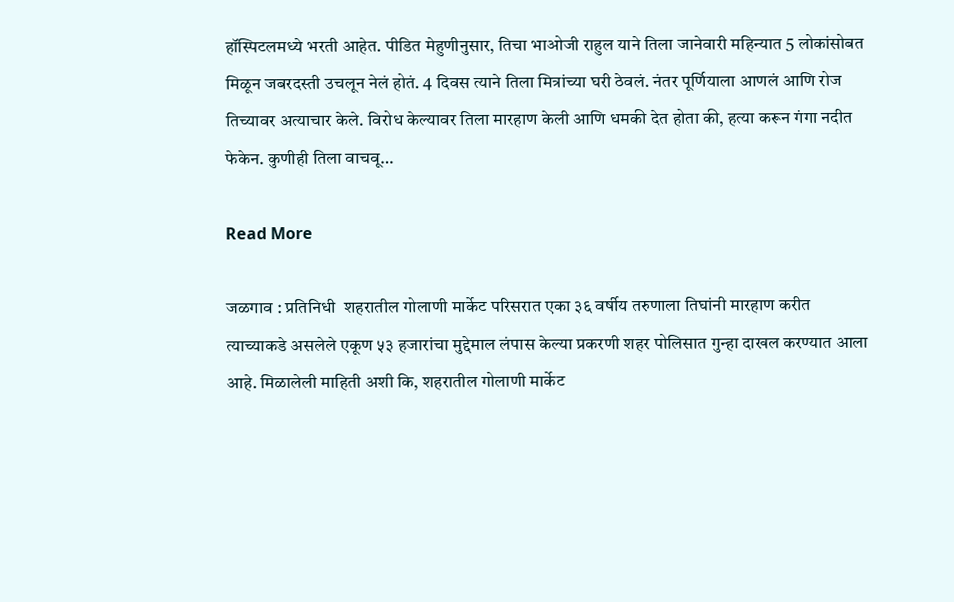हॉस्पिटलमध्ये भरती आहेत. पीडित मेहुणीनुसार, तिचा भाओजी राहुल याने तिला जानेवारी महिन्यात 5 लोकांसोबत मिळून जबरदस्ती उचलून नेलं होतं. 4 दिवस त्याने तिला मित्रांच्या घरी ठेवलं. नंतर पूर्णियाला आणलं आणि रोज तिच्यावर अत्याचार केले. विरोध केल्यावर तिला मारहाण केली आणि धमकी देत होता की, हत्या करून गंगा नदीत फेकेन. कुणीही तिला वाचवू…

Read More

जळगाव : प्रतिनिधी  शहरातील गोलाणी मार्केट परिसरात एका ३६ वर्षीय तरुणाला तिघांनी मारहाण करीत त्याच्याकडे असलेले एकूण ५३ हजारांचा मुद्देमाल लंपास केल्या प्रकरणी शहर पोलिसात गुन्हा दाखल करण्यात आला आहे. मिळालेली माहिती अशी कि, शहरातील गोलाणी मार्केट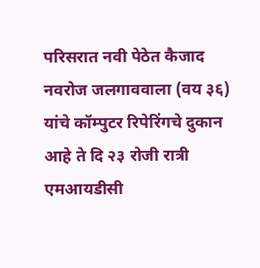परिसरात नवी पेठेत कैजाद नवरोज जलगाववाला (वय ३६) यांचे कॉम्पुटर रिपेरिंगचे दुकान आहे ते दि २३ रोजी रात्री एमआयडीसी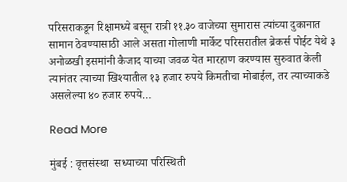परिसराकडून रिक्षामध्ये बसून रात्री ११.३० वाजेच्या सुमारास त्यांच्या दुकानात सामान ठेवण्यासाठी आले असता गोलाणी मार्केट परिसरातील ब्रेकर्स पोईट येथे ३ अनोळखी इसमांनी कैजाद याच्या जवळ येत मारहाण करण्यास सुरुवात केली त्यानंतर त्याच्या खिश्यातील १३ हजार रुपये किमतीचा मोबाईल, तर त्याच्याकडे असलेल्या ४० हजार रुपये…

Read More

मुंबई : वृत्तसंस्था  सध्याच्या परिस्थिती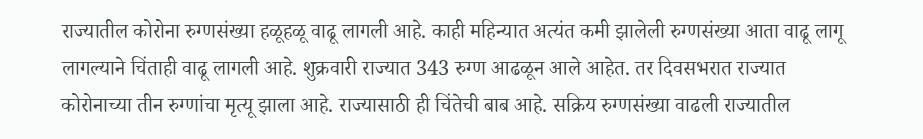राज्यातील कोरोना रुग्णसंख्या हळूहळू वाढू लागली आहे. काही महिन्यात अत्यंत कमी झालेली रुग्णसंख्या आता वाढू लागू लागल्याने चिंताही वाढू लागली आहे. शुक्रवारी राज्यात 343 रुग्ण आढळून आले आहेत. तर दिवसभरात राज्यात कोरोनाच्या तीन रुग्णांचा मृत्यू झाला आहे. राज्यासाठी ही चिंतेची बाब आहे. सक्रिय रुग्णसंख्या वाढली राज्यातील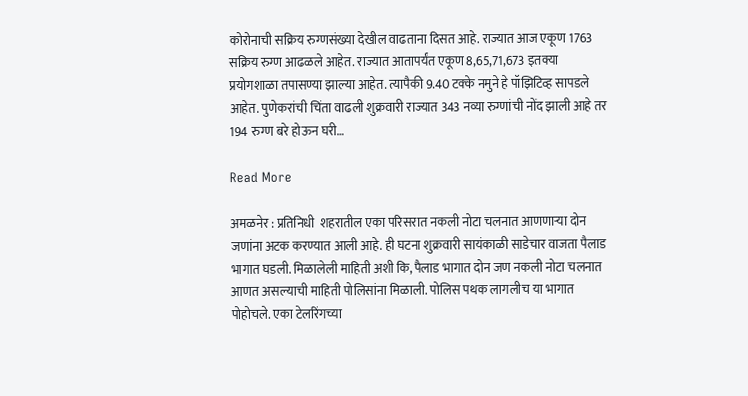कोरोनाची सक्रिय रुग्णसंख्या देखील वाढताना दिसत आहे. राज्यात आज एकूण 1763 सक्रिय रुग्ण आढळले आहेत. राज्यात आतापर्यंत एकूण 8,65,71,673 इतक्या प्रयोगशाळा तपासण्या झाल्या आहेत. त्यापैकी 9.40 टक्के नमुने हे पॉझिटिव्ह सापडले आहेत. पुणेकरांची चिंता वाढली शुक्रवारी राज्यात 343 नव्या रुग्णांची नोंद झाली आहे तर 194 रुग्ण बरे होऊन घरी…

Read More

अमळनेर : प्रतिनिधी  शहरातील एका परिसरात नकली नोटा चलनात आणणाऱ्या दोन जणांना अटक करण्यात आली आहे. ही घटना शुक्रवारी सायंकाळी साडेचार वाजता पैलाड भागात घडली. मिळालेली माहिती अशी कि, पैलाड भागात दोन जण नकली नोटा चलनात आणत असल्याची माहिती पोलिसांना मिळाली. पोलिस पथक लागलीच या भागात पोहोचले. एका टेलरिंगच्या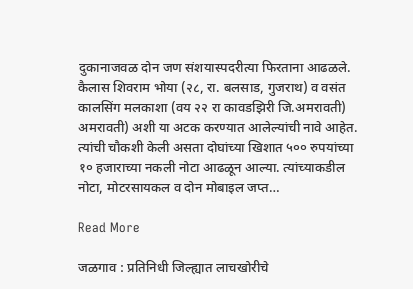दुकानाजवळ दोन जण संशयास्पदरीत्या फिरताना आढळले. कैलास शिवराम भोया (२८, रा. बलसाड, गुजराथ) व वसंत कालसिंग मलकाशा (वय २२ रा कावडझिरी जि.अमरावती) अमरावती) अशी या अटक करण्यात आलेल्यांची नावे आहेत. त्यांची चौकशी केली असता दोघांच्या खिशात ५०० रुपयांच्या १० हजाराच्या नकली नोटा आढळून आल्या. त्यांच्याकडील नोटा, मोटरसायकल व दोन मोबाइल जप्त…

Read More

जळगाव : प्रतिनिधी जिल्ह्यात लाचखोरीचे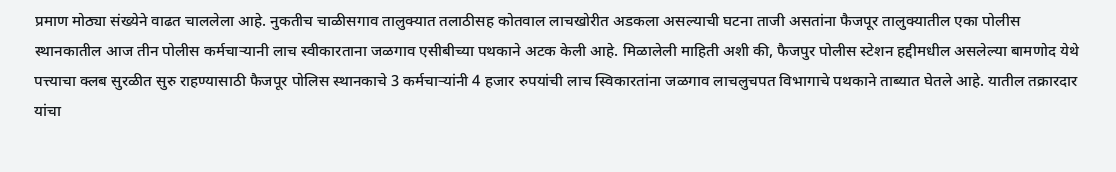प्रमाण मोठ्या संख्येने वाढत चाललेला आहे. नुकतीच चाळीसगाव तालुक्यात तलाठीसह कोतवाल लाचखोरीत अडकला असल्याची घटना ताजी असतांना फैजपूर तालुक्यातील एका पोलीस स्थानकातील आज तीन पोलीस कर्मचाऱ्यानी लाच स्वीकारताना जळगाव एसीबीच्या पथकाने अटक केली आहे. मिळालेली माहिती अशी की, फैजपुर पोलीस स्टेशन हद्दीमधील असलेल्या बामणोद येथे पत्त्याचा क्लब सुरळीत सुरु राहण्यासाठी फैजपूर पोलिस स्थानकाचे 3 कर्मचाऱ्यांनी 4 हजार रुपयांची लाच स्विकारतांना जळगाव लाचलुचपत विभागाचे पथकाने ताब्यात घेतले आहे. यातील तक्रारदार यांचा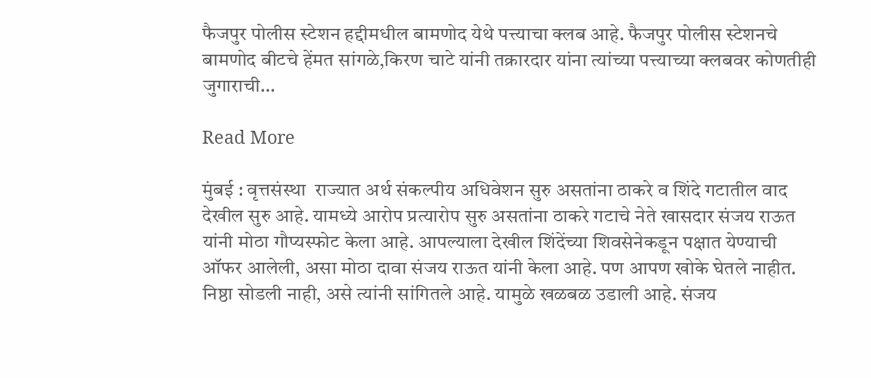फैजपुर पोलीस स्टेशन हद्दीमधील बामणोद येथे पत्त्याचा क्लब आहे. फैजपुर पोलीस स्टेशनचे बामणोद बीटचे हेंमत सांगळे,किरण चाटे यांनी तक्रारदार यांना त्यांच्या पत्त्याच्या क्लबवर कोणतीही जुगाराची…

Read More

मुंबई : वृत्तसंस्था  राज्यात अर्थ संकल्पीय अधिवेशन सुरु असतांना ठाकरे व शिंदे गटातील वाद देखील सुरु आहे. यामध्ये आरोप प्रत्यारोप सुरु असतांना ठाकरे गटाचे नेते खासदार संजय राऊत यांनी मोठा गौप्यस्फोट केला आहे. आपल्याला देखील शिंदेंच्या शिवसेनेकडून पक्षात येण्याची ऑफर आलेली, असा मोठा दावा संजय राऊत यांनी केला आहे. पण आपण खोके घेतले नाहीत. निष्ठा सोडली नाही, असे त्यांनी सांगितले आहे. यामुळे खळबळ उडाली आहे. संजय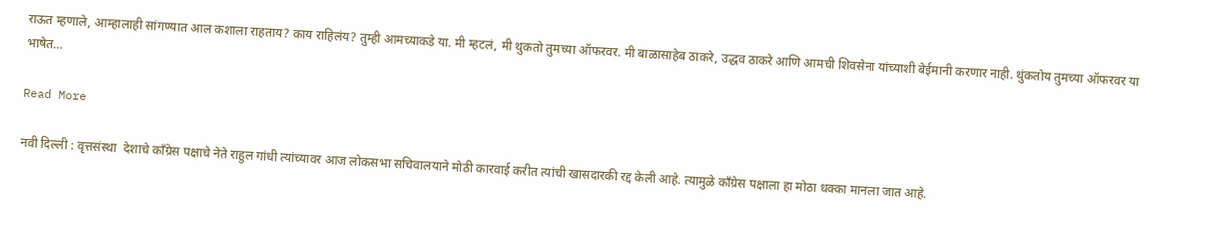राऊत म्हणाले, आम्हालाही सांगण्यात आल कशाला राहताय? काय राहिलंय? तुम्ही आमच्याकडे या. मी म्हटलं, मी थुकतो तुमच्या ऑफरवर. मी बाळासाहेब ठाकरे, उद्धव ठाकरे आणि आमची शिवसेना यांच्याशी बेईमानी करणार नाही. थुंकतोय तुमच्या ऑफरवर या भाषेत…

Read More

नवी दिल्ली : वृत्तसंस्था  देशाचे कॉंग्रेस पक्षाचे नेते राहुल गांधी त्यांच्यावर आज लोकसभा सचिवालयाने मोठी कारवाई करीत त्यांची खासदारकी रद्द केली आहे. त्यामुळे कॉंग्रेस पक्षाला हा मोठा धक्का मानला जात आहे.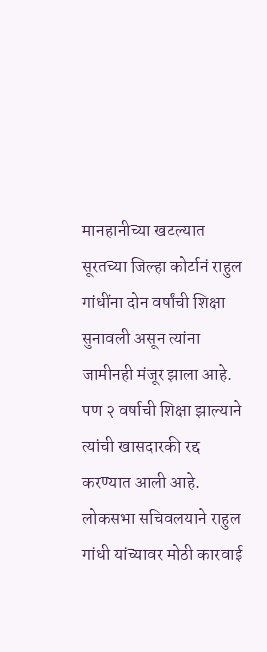मानहानीच्या खटल्यात सूरतच्या जिल्हा कोर्टानं राहुल गांधींना दोन वर्षांची शिक्षा सुनावली असून त्यांना जामीनही मंजूर झाला आहे. पण २ वर्षाची शिक्षा झाल्याने त्यांची खासदारकी रद्द करण्यात आली आहे. लोकसभा सचिवलयाने राहुल गांधी यांच्यावर मोठी कारवाई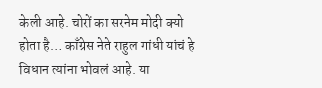केली आहे. चोरों का सरनेम मोदी क्यो होता है… काँग्रेस नेते राहुल गांधी यांचं हे विधान त्यांना भोवलं आहे. या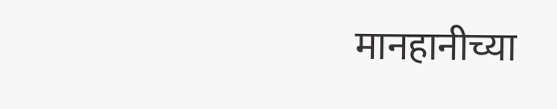मानहानीच्या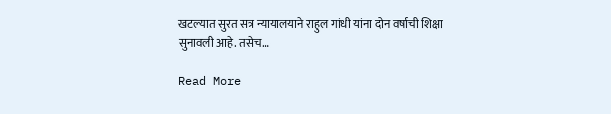खटल्यात सुरत सत्र न्यायालयाने राहुल गांधी यांना दोन वर्षाची शिक्षा सुनावली आहे. तसेच…

Read More